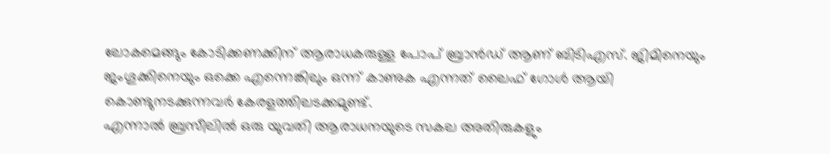ലോകമെങ്ങും കോടിക്കണക്കിന് ആരാധകരുള്ള പോപ് ബ്രാൻഡ് ആണ് ബിടിഎസ്. ജിമിനെയും ജംഗൂക്കിനെയും ഒക്കെ എന്നെങ്കിലും ഒന്ന് കാണുക എന്നത് ലൈഫ് ഗോൾ ആയി കൊണ്ടുനടക്കുന്നവർ കേരളത്തിലടക്കമുണ്ട്.
എന്നാൽ ബ്രസീലിൽ ഒരു യുവതി ആരാധനയുടെ സകല അതിരുകളും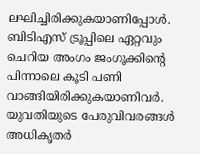ലഘിച്ചിരിക്കുകയാണിപ്പോൾ. ബിടിഎസ് ട്രൂപ്പിലെ ഏറ്റവും ചെറിയ അംഗം ജംഗൂക്കിന്റെ പിന്നാലെ കൂടി പണി വാങ്ങിയിരിക്കുകയാണിവർ. യുവതിയുടെ പേരുവിവരങ്ങൾ അധികൃതർ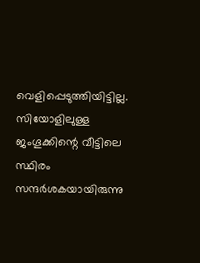വെളിപ്പെടുത്തിയിട്ടില്ല.
സിയോളിലുള്ള ജംഗൂക്കിന്റെ വീട്ടിലെ സ്ഥിരം സന്ദർശകയായിരുന്നു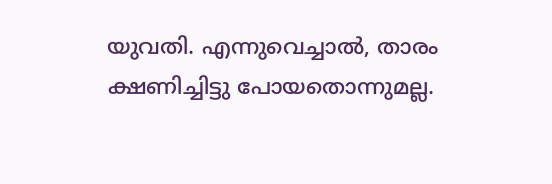യുവതി. എന്നുവെച്ചാൽ, താരം ക്ഷണിച്ചിട്ടു പോയതൊന്നുമല്ല.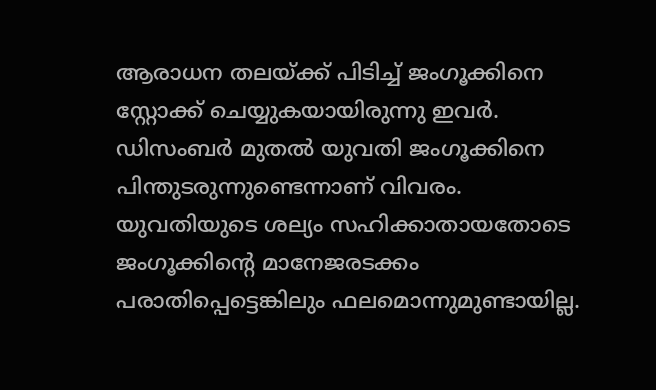ആരാധന തലയ്ക്ക് പിടിച്ച് ജംഗൂക്കിനെ സ്റ്റോക്ക് ചെയ്യുകയായിരുന്നു ഇവർ.
ഡിസംബർ മുതൽ യുവതി ജംഗൂക്കിനെ പിന്തുടരുന്നുണ്ടെന്നാണ് വിവരം. യുവതിയുടെ ശല്യം സഹിക്കാതായതോടെ ജംഗൂക്കിന്റെ മാനേജരടക്കം പരാതിപ്പെട്ടെങ്കിലും ഫലമൊന്നുമുണ്ടായില്ല.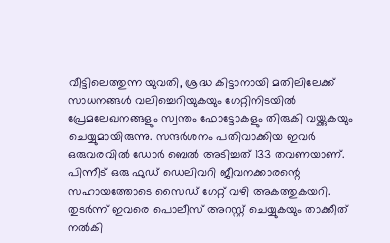വീട്ടിലെത്തുന്ന യുവതി, ശ്രദ്ധ കിട്ടാനായി മതിലിലേക്ക് സാധനങ്ങൾ വലിച്ചെറിയുകയും ഗേറ്റിനിടയിൽ പ്രേമലേഖനങ്ങളും സ്വന്തം ഫോട്ടോകളും തിരുകി വയ്ക്കുകയും ചെയ്യുമായിരുന്നു. സന്ദർശനം പതിവാക്കിയ ഇവർ ഒരുവരവിൽ ഡോർ ബെൽ അടിച്ചത് 133 തവണയാണ്. പിന്നീട് ഒരു ഫുഡ് ഡെലിവറി ജീവനക്കാരന്റെ സഹായത്തോടെ സൈഡ് ഗേറ്റ് വഴി അകത്തുകയറി.
തുടർന്ന് ഇവരെ പൊലീസ് അറസ്റ്റ് ചെയ്യുകയും താക്കീത് നൽകി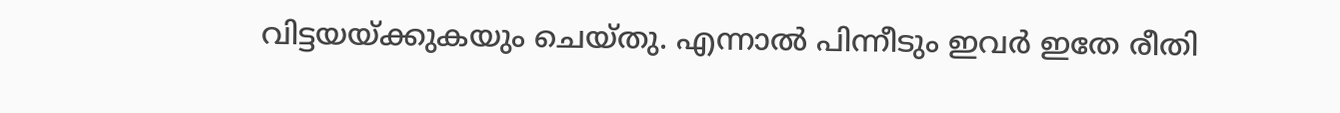വിട്ടയയ്ക്കുകയും ചെയ്തു. എന്നാൽ പിന്നീടും ഇവർ ഇതേ രീതി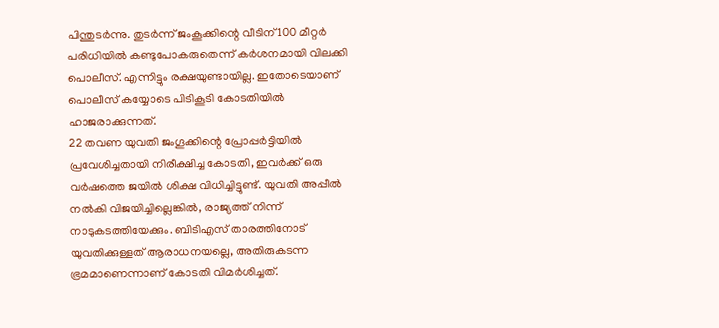പിന്തുടർന്നു. തുടർന്ന് ജംകൂക്കിന്റെ വീടിന് 100 മീറ്റർ പരിധിയിൽ കണ്ടുപോകരുതെന്ന് കർശനമായി വിലക്കി പൊലീസ്. എന്നിട്ടും രക്ഷയുണ്ടായില്ല. ഇതോടെയാണ് പൊലീസ് കയ്യോടെ പിടികൂടി കോടതിയിൽ ഹാജരാക്കുന്നത്.
22 തവണ യുവതി ജംഗൂക്കിന്റെ പ്രോപ്പർട്ടിയിൽ പ്രവേശിച്ചതായി നിരീക്ഷിച്ച കോടതി, ഇവർക്ക് ഒരു വർഷത്തെ ജയിൽ ശിക്ഷ വിധിച്ചിട്ടുണ്ട്. യുവതി അപ്പീൽ നൽകി വിജയിച്ചില്ലെങ്കിൽ, രാജ്യത്ത് നിന്ന് നാടുകടത്തിയേക്കും. ബിടിഎസ് താരത്തിനോട് യുവതിക്കുള്ളത് ആരാധനയല്ലെ, അതിരുകടന്ന ഭ്രമമാണെന്നാണ് കോടതി വിമർശിച്ചത്.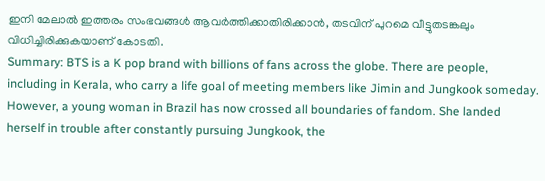ഇനി മേലാൽ ഇത്തരം സംഭവങ്ങൾ ആവർത്തിക്കാതിരിക്കാൻ, തടവിന് പുറമെ വീട്ടുതടങ്കലും വിധിച്ചിരിക്കുകയാണ് കോടതി.
Summary: BTS is a K pop brand with billions of fans across the globe. There are people, including in Kerala, who carry a life goal of meeting members like Jimin and Jungkook someday. However, a young woman in Brazil has now crossed all boundaries of fandom. She landed herself in trouble after constantly pursuing Jungkook, the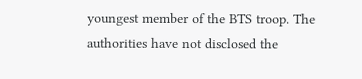youngest member of the BTS troop. The authorities have not disclosed the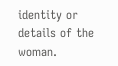identity or details of the woman.